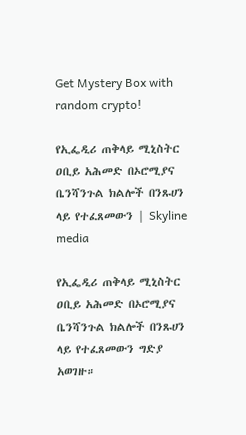Get Mystery Box with random crypto!

የኢፌዲሪ ጠቅላይ ሚኒስትር ዐቢይ አሕመድ በኦሮሚያና ቤንሻንጉል ክልሎች በንጹሀን ላይ የተፈጸመውን | Skyline media

የኢፌዲሪ ጠቅላይ ሚኒስትር ዐቢይ አሕመድ በኦሮሚያና ቤንሻንጉል ክልሎች በንጹሀን ላይ የተፈጸመውን ግድያ አወገዙ።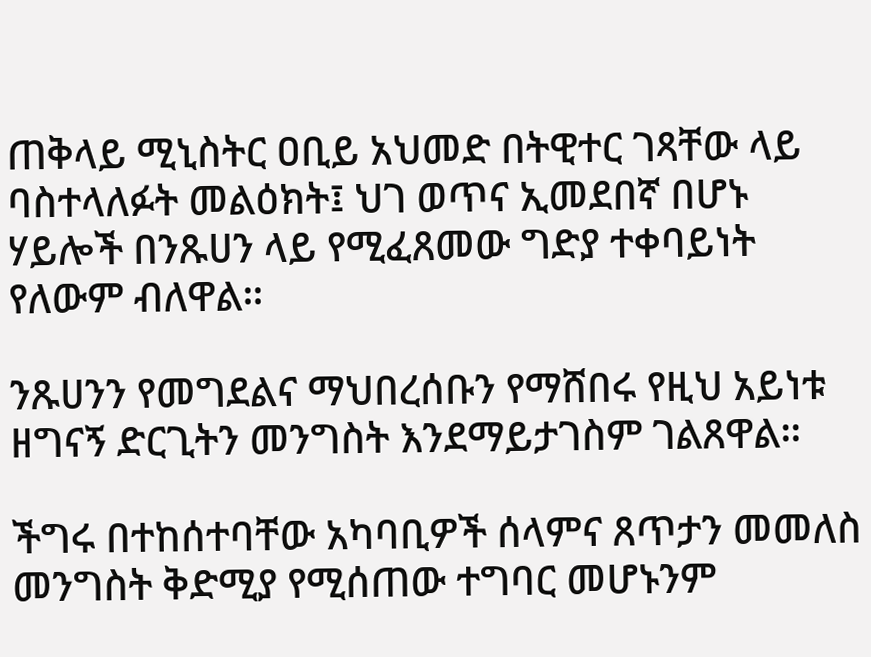ጠቅላይ ሚኒስትር ዐቢይ አህመድ በትዊተር ገጻቸው ላይ ባስተላለፉት መልዕክት፤ ህገ ወጥና ኢመደበኛ በሆኑ ሃይሎች በንጹሀን ላይ የሚፈጸመው ግድያ ተቀባይነት የለውም ብለዋል።

ንጹሀንን የመግደልና ማህበረሰቡን የማሸበሩ የዚህ አይነቱ ዘግናኝ ድርጊትን መንግስት እንደማይታገስም ገልጸዋል።

ችግሩ በተከሰተባቸው አካባቢዎች ሰላምና ጸጥታን መመለስ መንግስት ቅድሚያ የሚሰጠው ተግባር መሆኑንም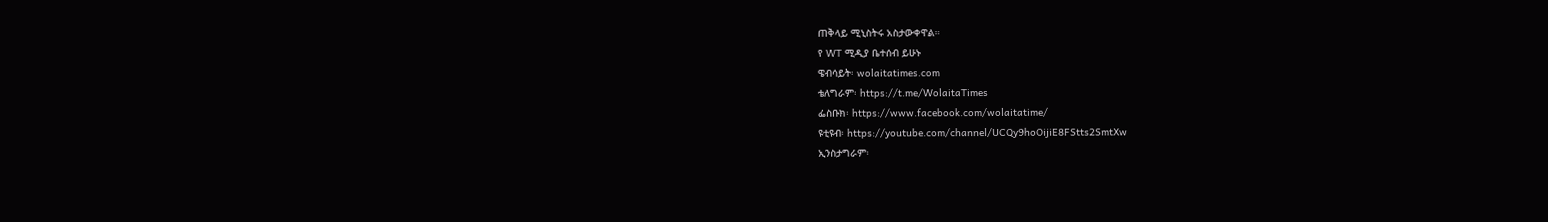ጠቅላይ ሚኒስትሩ አስታውቀዋል።
የ WT ሚዲያ ቤተሰብ ይሁኑ
ዌብሳይት፡ wolaitatimes.com
ቴለግራም፡ https://t.me/WolaitaTimes
ፌስቡክ፡ https://www.facebook.com/wolaitatime/
ዩቲዩብ፡ https://youtube.com/channel/UCQy9hoOijiE8FStts2SmtXw
ኢንስታግራም፡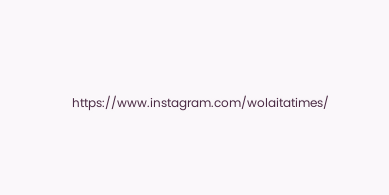https://www.instagram.com/wolaitatimes/